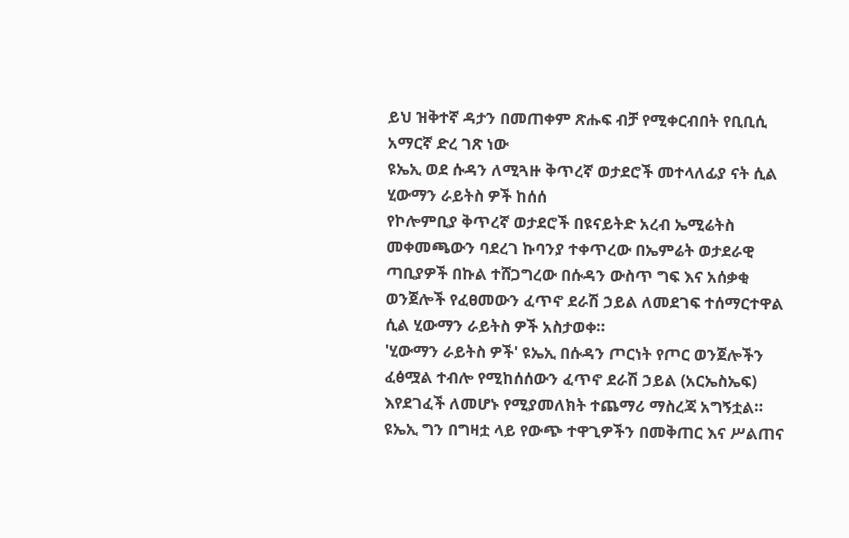ይህ ዝቅተኛ ዳታን በመጠቀም ጽሑፍ ብቻ የሚቀርብበት የቢቢሲ አማርኛ ድረ ገጽ ነው
ዩኤኢ ወደ ሱዳን ለሚጓዙ ቅጥረኛ ወታደሮች መተላለፊያ ናት ሲል ሂውማን ራይትስ ዎች ከሰሰ
የኮሎምቢያ ቅጥረኛ ወታደሮች በዩናይትድ አረብ ኤሚሬትስ መቀመጫውን ባደረገ ኩባንያ ተቀጥረው በኤምሬት ወታደራዊ ጣቢያዎች በኩል ተሸጋግረው በሱዳን ውስጥ ግፍ እና አሰቃቂ ወንጀሎች የፈፀመውን ፈጥኖ ደራሽ ኃይል ለመደገፍ ተሰማርተዋል ሲል ሂውማን ራይትስ ዎች አስታወቀ።
'ሂውማን ራይትስ ዎች' ዩኤኢ በሱዳን ጦርነት የጦር ወንጀሎችን ፈፅሟል ተብሎ የሚከሰሰውን ፈጥኖ ደራሽ ኃይል (አርኤስኤፍ) እየደገፈች ለመሆኑ የሚያመለክት ተጨማሪ ማስረጃ አግኝቷል።
ዩኤኢ ግን በግዛቷ ላይ የውጭ ተዋጊዎችን በመቅጠር እና ሥልጠና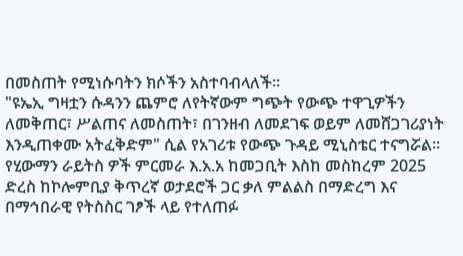በመስጠት የሚነሱባትን ክሶችን አስተባብላለች።
"ዩኤኢ ግዛቷን ሱዳንን ጨምሮ ለየትኛውም ግጭት የውጭ ተዋጊዎችን ለመቅጠር፣ ሥልጠና ለመስጠት፣ በገንዘብ ለመደገፍ ወይም ለመሸጋገሪያነት እንዲጠቀሙ አትፈቅድም" ሲል የአገሪቱ የውጭ ጉዳይ ሚኒስቴር ተናግሯል።
የሂውማን ራይትስ ዎች ምርመራ እ.አ.አ ከመጋቢት እስከ መስከረም 2025 ድረስ ከኮሎምቢያ ቅጥረኛ ወታደሮች ጋር ቃለ ምልልስ በማድረግ እና በማኅበራዊ የትስስር ገፆች ላይ የተለጠፉ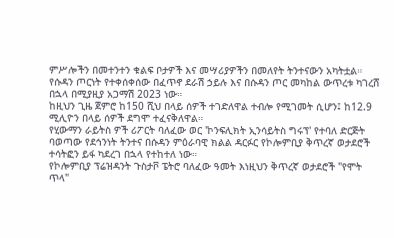ምሥሎችን በመተንተን ቁልፍ ቦታዎች እና መሣሪያዎችን በመለየት ትንተናውን አካትቷል።
የሱዳን ጦርነት የተቀሰቀሰው በፈጥኖ ደራሽ ኃይሉ እና በሱዳን ጦር መካከል ውጥረቱ ካገረሸ በኋላ በሚያዚያ አጋማሽ 2023 ነው።
ከዚህን ጊዜ ጀምሮ ከ150 ሺህ በላይ ሰዎች ተገድለዋል ተብሎ የሚገመት ሲሆን፤ ከ12.9 ሚሊዮን በላይ ሰዎች ደግሞ ተፈናቅለዋል።
የሂውማን ራይትስ ዎች ሪፖርት ባለፈው ወር 'ኮንፍሊክት ኢንሳይትስ ግሩፕ' የተባለ ድርጅት ባወጣው የደኅንነት ትንተና በሱዳን ምዕራባዊ ክልል ዳርፉር የኮሎምቢያ ቅጥረኛ ወታደሮች ተሳትፎን ይፋ ካደረገ በኋላ የተከተለ ነው።
የኮሎምቢያ ፕሬዝዳንት ጉስታቮ ፔትሮ ባለፈው ዓመት እነዚህን ቅጥረኛ ወታደሮች "የሞት ጥላ"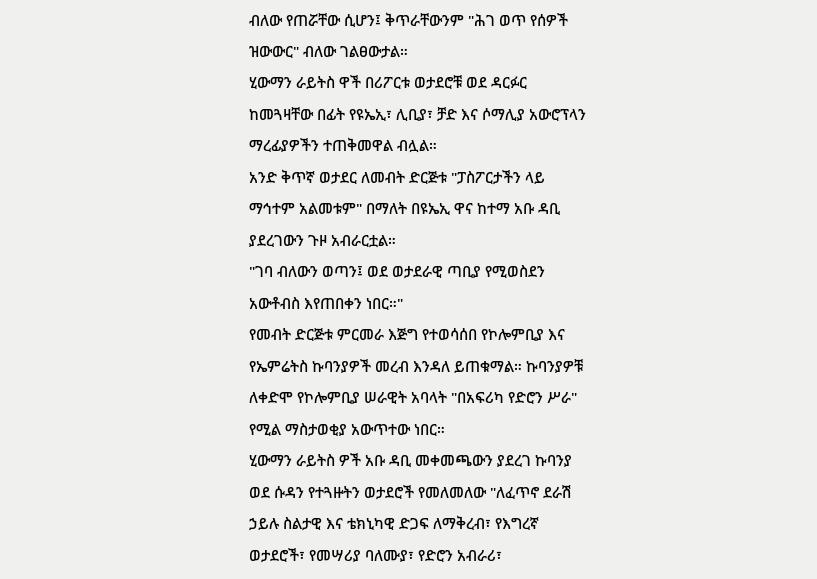ብለው የጠሯቸው ሲሆን፤ ቅጥራቸውንም "ሕገ ወጥ የሰዎች ዝውውር" ብለው ገልፀውታል።
ሂውማን ራይትስ ዋች በሪፖርቱ ወታደሮቹ ወደ ዳርፉር ከመጓዛቸው በፊት የዩኤኢ፣ ሊቢያ፣ ቻድ እና ሶማሊያ አውሮፕላን ማረፊያዎችን ተጠቅመዋል ብሏል።
አንድ ቅጥኛ ወታደር ለመብት ድርጅቱ "ፓስፖርታችን ላይ ማኅተም አልመቱም" በማለት በዩኤኢ ዋና ከተማ አቡ ዳቢ ያደረገውን ጉዞ አብራርቷል።
"ገባ ብለውን ወጣን፤ ወደ ወታደራዊ ጣቢያ የሚወስደን አውቶብስ እየጠበቀን ነበር።"
የመብት ድርጅቱ ምርመራ እጅግ የተወሳሰበ የኮሎምቢያ እና የኤምሬትስ ኩባንያዎች መረብ እንዳለ ይጠቁማል። ኩባንያዎቹ ለቀድሞ የኮሎምቢያ ሠራዊት አባላት "በአፍሪካ የድሮን ሥራ" የሚል ማስታወቂያ አውጥተው ነበር።
ሂውማን ራይትስ ዎች አቡ ዳቢ መቀመጫውን ያደረገ ኩባንያ ወደ ሱዳን የተጓዙትን ወታደሮች የመለመለው "ለፈጥኖ ደራሽ ኃይሉ ስልታዊ እና ቴክኒካዊ ድጋፍ ለማቅረብ፣ የእግረኛ ወታደሮች፣ የመሣሪያ ባለሙያ፣ የድሮን አብራሪ፣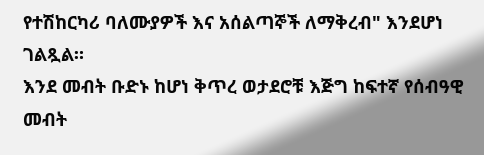የተሽከርካሪ ባለሙያዎች እና አሰልጣኞች ለማቅረብ" እንደሆነ ገልጿል።
እንደ መብት ቡድኑ ከሆነ ቅጥረ ወታደሮቹ እጅግ ከፍተኛ የሰብዓዊ መብት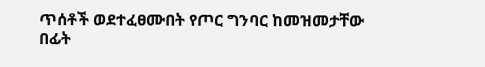ጥሰቶች ወደተፈፀሙበት የጦር ግንባር ከመዝመታቸው በፊት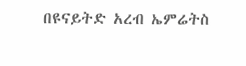በዩናይትድ አረብ ኤምሬትስ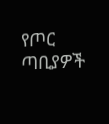የጦር ጣቢያዎች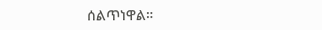ሰልጥነዋል።